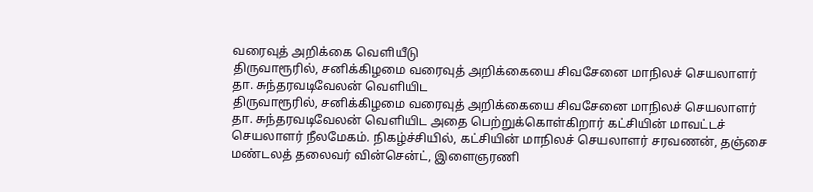வரைவுத் அறிக்கை வெளியீடு
திருவாரூரில், சனிக்கிழமை வரைவுத் அறிக்கையை சிவசேனை மாநிலச் செயலாளர் தா. சுந்தரவடிவேலன் வெளியிட
திருவாரூரில், சனிக்கிழமை வரைவுத் அறிக்கையை சிவசேனை மாநிலச் செயலாளர் தா. சுந்தரவடிவேலன் வெளியிட அதை பெற்றுக்கொள்கிறார் கட்சியின் மாவட்டச் செயலாளர் நீலமேகம். நிகழ்ச்சியில், கட்சியின் மாநிலச் செயலாளர் சரவணன், தஞ்சை மண்டலத் தலைவர் வின்சென்ட், இளைஞரணி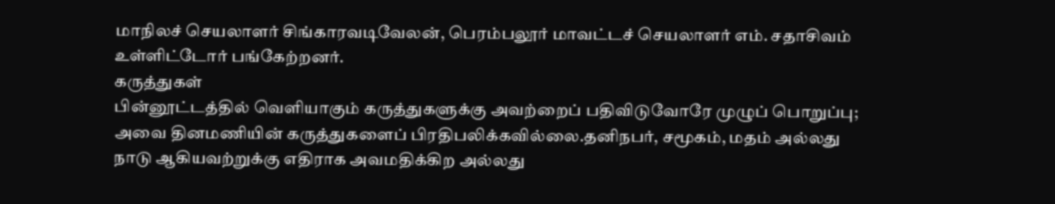மாநிலச் செயலாளர் சிங்காரவடிவேலன், பெரம்பலூர் மாவட்டச் செயலாளர் எம். சதாசிவம் உள்ளிட்டோர் பங்கேற்றனர்.
கருத்துகள்
பின்னூட்டத்தில் வெளியாகும் கருத்துகளுக்கு அவற்றைப் பதிவிடுவோரே முழுப் பொறுப்பு; அவை தினமணியின் கருத்துகளைப் பிரதிபலிக்கவில்லை.தனிநபர், சமூகம், மதம் அல்லது நாடு ஆகியவற்றுக்கு எதிராக அவமதிக்கிற அல்லது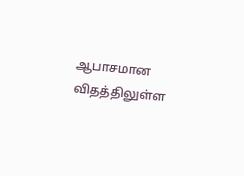ஆபாசமான விதத்திலுள்ள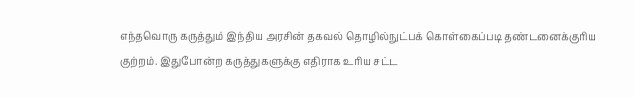எந்தவொரு கருத்தும் இந்திய அரசின் தகவல் தொழில்நுட்பக் கொள்கைப்படி தண்டனைக்குரிய குற்றம். இதுபோன்ற கருத்துகளுக்கு எதிராக உரிய சட்ட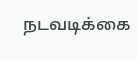நடவடிக்கை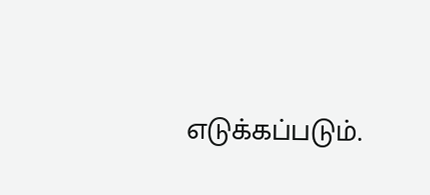எடுக்கப்படும்.